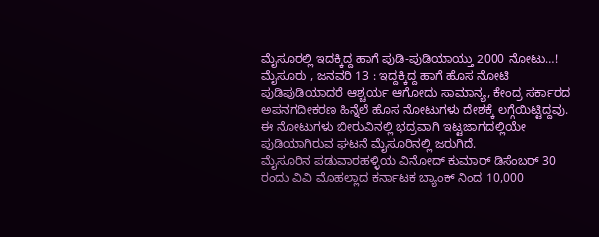ಮೈಸೂರಲ್ಲಿ ಇದಕ್ಕಿದ್ದ ಹಾಗೆ ಪುಡಿ-ಪುಡಿಯಾಯ್ತು 2000 ನೋಟು…!
ಮೈಸೂರು , ಜನವರಿ 13 : ಇದ್ದಕ್ಕಿದ್ದ ಹಾಗೆ ಹೊಸ ನೋಟಿ ಪುಡಿಪುಡಿಯಾದರೆ ಆಶ್ಚರ್ಯ ಆಗೋದು ಸಾಮಾನ್ಯ, ಕೇಂದ್ರ ಸರ್ಕಾರದ ಅಪನಗದೀಕರಣ ಹಿನ್ನೆಲೆ ಹೊಸ ನೋಟುಗಳು ದೇಶಕ್ಕೆ ಲಗ್ಗೆಯಿಟ್ಟಿದ್ದವು. ಈ ನೋಟುಗಳು ಬೀರುವಿನಲ್ಲಿ ಭದ್ರವಾಗಿ ಇಟ್ಟಜಾಗದಲ್ಲಿಯೇ ಪುಡಿಯಾಗಿರುವ ಘಟನೆ ಮೈಸೂರಿನಲ್ಲಿ ಜರುಗಿದೆ.
ಮೈಸೂರಿನ ಪಡುವಾರಹಳ್ಳಿಯ ವಿನೋದ್ ಕುಮಾರ್ ಡಿಸೆಂಬರ್ 30 ರಂದು ವಿವಿ ಮೊಹಲ್ಲಾದ ಕರ್ನಾಟಕ ಬ್ಯಾಂಕ್ ನಿಂದ 10,000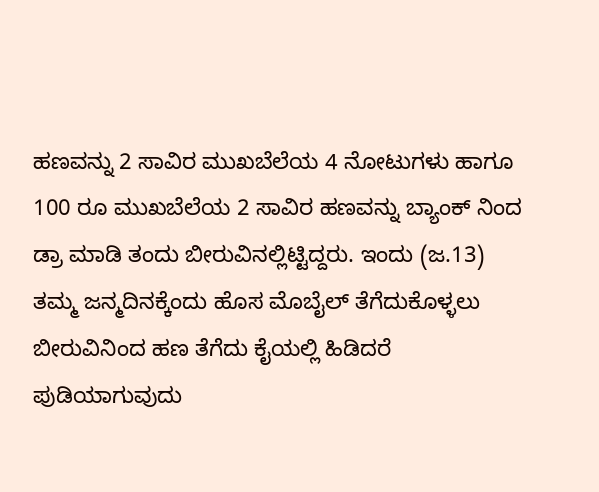ಹಣವನ್ನು 2 ಸಾವಿರ ಮುಖಬೆಲೆಯ 4 ನೋಟುಗಳು ಹಾಗೂ 100 ರೂ ಮುಖಬೆಲೆಯ 2 ಸಾವಿರ ಹಣವನ್ನು ಬ್ಯಾಂಕ್ ನಿಂದ ಡ್ರಾ ಮಾಡಿ ತಂದು ಬೀರುವಿನಲ್ಲಿಟ್ಟಿದ್ದರು. ಇಂದು (ಜ.13) ತಮ್ಮ ಜನ್ಮದಿನಕ್ಕೆಂದು ಹೊಸ ಮೊಬೈಲ್ ತೆಗೆದುಕೊಳ್ಳಲು ಬೀರುವಿನಿಂದ ಹಣ ತೆಗೆದು ಕೈಯಲ್ಲಿ ಹಿಡಿದರೆ ಪುಡಿಯಾಗುವುದು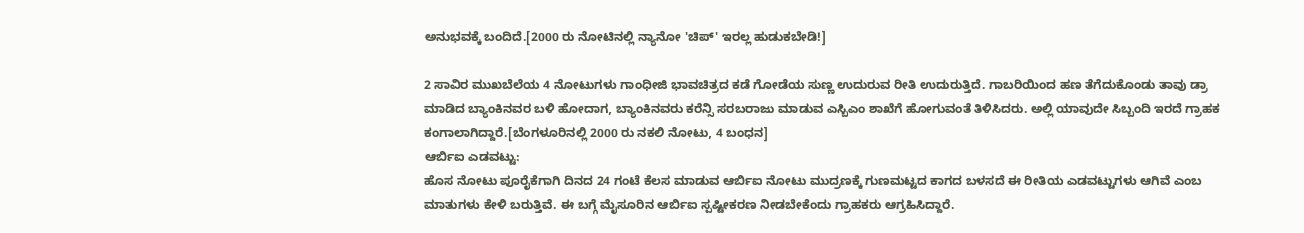ಅನುಭವಕ್ಕೆ ಬಂದಿದೆ.[2000 ರು ನೋಟಿನಲ್ಲಿ ನ್ಯಾನೋ 'ಚಿಪ್' ಇರಲ್ಲ ಹುಡುಕಬೇಡಿ!]

2 ಸಾವಿರ ಮುಖಬೆಲೆಯ 4 ನೋಟುಗಳು ಗಾಂಧೀಜಿ ಭಾವಚಿತ್ರದ ಕಡೆ ಗೋಡೆಯ ಸುಣ್ಣ ಉದುರುವ ರೀತಿ ಉದುರುತ್ತಿದೆ. ಗಾಬರಿಯಿಂದ ಹಣ ತೆಗೆದುಕೊಂಡು ತಾವು ಡ್ರಾ ಮಾಡಿದ ಬ್ಯಾಂಕಿನವರ ಬಳಿ ಹೋದಾಗ, ಬ್ಯಾಂಕಿನವರು ಕರೆನ್ಸಿ ಸರಬರಾಜು ಮಾಡುವ ಎಸ್ಬಿಎಂ ಶಾಖೆಗೆ ಹೋಗುವಂತೆ ತಿಳಿಸಿದರು. ಅಲ್ಲಿ ಯಾವುದೇ ಸಿಬ್ಬಂದಿ ಇರದೆ ಗ್ರಾಹಕ ಕಂಗಾಲಾಗಿದ್ದಾರೆ.[ಬೆಂಗಳೂರಿನಲ್ಲಿ 2000 ರು ನಕಲಿ ನೋಟು, 4 ಬಂಧನ]
ಆರ್ಬಿಐ ಎಡವಟ್ಟು:
ಹೊಸ ನೋಟು ಪೂರೈಕೆಗಾಗಿ ದಿನದ 24 ಗಂಟೆ ಕೆಲಸ ಮಾಡುವ ಆರ್ಬಿಐ ನೋಟು ಮುದ್ರಣಕ್ಕೆ ಗುಣಮಟ್ಟದ ಕಾಗದ ಬಳಸದೆ ಈ ರೀತಿಯ ಎಡವಟ್ಟುಗಳು ಆಗಿವೆ ಎಂಬ ಮಾತುಗಳು ಕೇಳಿ ಬರುತ್ತಿವೆ. ಈ ಬಗ್ಗೆ ಮೈಸೂರಿನ ಆರ್ಬಿಐ ಸ್ಪಷ್ಟೀಕರಣ ನೀಡಬೇಕೆಂದು ಗ್ರಾಹಕರು ಆಗ್ರಹಿಸಿದ್ದಾರೆ.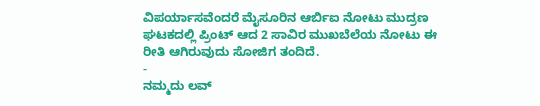ವಿಪರ್ಯಾಸವೆಂದರೆ ಮೈಸೂರಿನ ಆರ್ಬಿಐ ನೋಟು ಮುದ್ರಣ ಘಟಕದಲ್ಲಿ ಪ್ರಿಂಟ್ ಆದ 2 ಸಾವಿರ ಮುಖಬೆಲೆಯ ನೋಟು ಈ ರೀತಿ ಆಗಿರುವುದು ಸೋಜಿಗ ತಂದಿದೆ.
-
ನಮ್ಮದು ಲವ್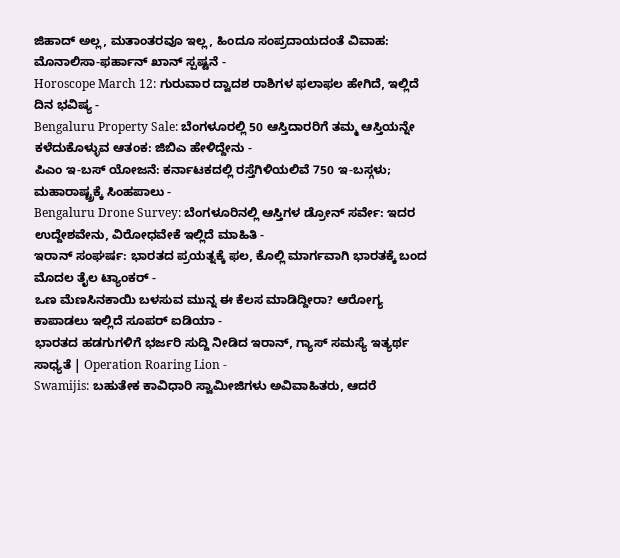ಜಿಹಾದ್ ಅಲ್ಲ, ಮತಾಂತರವೂ ಇಲ್ಲ, ಹಿಂದೂ ಸಂಪ್ರದಾಯದಂತೆ ವಿವಾಹ: ಮೊನಾಲಿಸಾ-ಫರ್ಹಾನ್ ಖಾನ್ ಸ್ಪಷ್ಟನೆ -
Horoscope March 12: ಗುರುವಾರ ದ್ವಾದಶ ರಾಶಿಗಳ ಫಲಾಫಲ ಹೇಗಿದೆ, ಇಲ್ಲಿದೆ ದಿನ ಭವಿಷ್ಯ -
Bengaluru Property Sale: ಬೆಂಗಳೂರಲ್ಲಿ 50 ಆಸ್ತಿದಾರರಿಗೆ ತಮ್ಮ ಆಸ್ತಿಯನ್ನೇ ಕಳೆದುಕೊಳ್ಳುವ ಆತಂಕ: ಜಿಬಿಎ ಹೇಳಿದ್ದೇನು -
ಪಿಎಂ ಇ-ಬಸ್ ಯೋಜನೆ: ಕರ್ನಾಟಕದಲ್ಲಿ ರಸ್ತೆಗಿಳಿಯಲಿವೆ 750 ಇ-ಬಸ್ಗಳು; ಮಹಾರಾಷ್ಟ್ರಕ್ಕೆ ಸಿಂಹಪಾಲು -
Bengaluru Drone Survey: ಬೆಂಗಳೂರಿನಲ್ಲಿ ಆಸ್ತಿಗಳ ಡ್ರೋನ್ ಸರ್ವೇ: ಇದರ ಉದ್ದೇಶವೇನು, ವಿರೋಧವೇಕೆ ಇಲ್ಲಿದೆ ಮಾಹಿತಿ -
ಇರಾನ್ ಸಂಘರ್ಷ: ಭಾರತದ ಪ್ರಯತ್ನಕ್ಕೆ ಫಲ, ಕೊಲ್ಲಿ ಮಾರ್ಗವಾಗಿ ಭಾರತಕ್ಕೆ ಬಂದ ಮೊದಲ ತೈಲ ಟ್ಯಾಂಕರ್ -
ಒಣ ಮೆಣಸಿನಕಾಯಿ ಬಳಸುವ ಮುನ್ನ ಈ ಕೆಲಸ ಮಾಡಿದ್ದೀರಾ? ಆರೋಗ್ಯ ಕಾಪಾಡಲು ಇಲ್ಲಿದೆ ಸೂಪರ್ ಐಡಿಯಾ -
ಭಾರತದ ಹಡಗುಗಳಿಗೆ ಭರ್ಜರಿ ಸುದ್ದಿ ನೀಡಿದ ಇರಾನ್, ಗ್ಯಾಸ್ ಸಮಸ್ಯೆ ಇತ್ಯರ್ಥ ಸಾಧ್ಯತೆ | Operation Roaring Lion -
Swamijis: ಬಹುತೇಕ ಕಾವಿಧಾರಿ ಸ್ವಾಮೀಜಿಗಳು ಅವಿವಾಹಿತರು, ಆದರೆ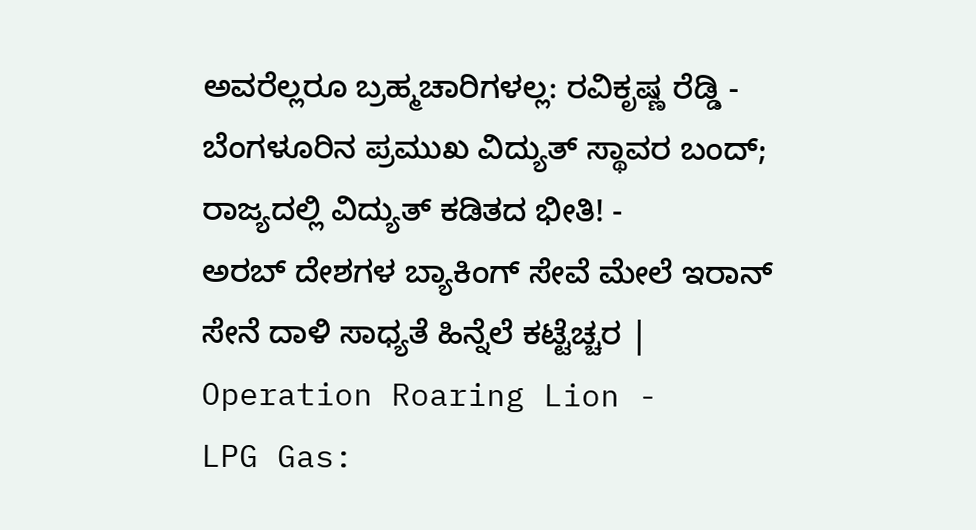ಅವರೆಲ್ಲರೂ ಬ್ರಹ್ಮಚಾರಿಗಳಲ್ಲ: ರವಿಕೃಷ್ಣ ರೆಡ್ಡಿ -
ಬೆಂಗಳೂರಿನ ಪ್ರಮುಖ ವಿದ್ಯುತ್ ಸ್ಥಾವರ ಬಂದ್; ರಾಜ್ಯದಲ್ಲಿ ವಿದ್ಯುತ್ ಕಡಿತದ ಭೀತಿ! -
ಅರಬ್ ದೇಶಗಳ ಬ್ಯಾಕಿಂಗ್ ಸೇವೆ ಮೇಲೆ ಇರಾನ್ ಸೇನೆ ದಾಳಿ ಸಾಧ್ಯತೆ ಹಿನ್ನೆಲೆ ಕಟ್ಟೆಚ್ಚರ | Operation Roaring Lion -
LPG Gas: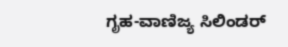ಗೃಹ-ವಾಣಿಜ್ಯ ಸಿಲಿಂಡರ್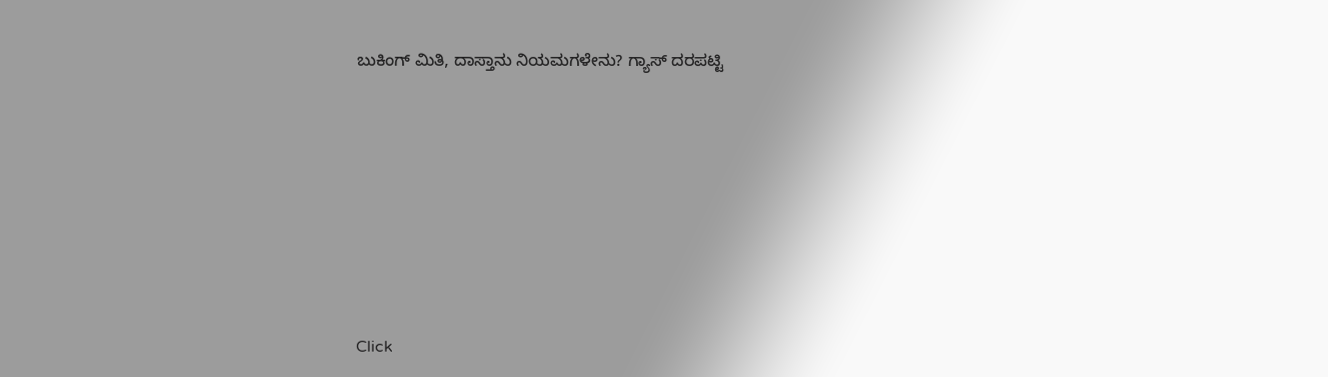ಬುಕಿಂಗ್ ಮಿತಿ, ದಾಸ್ತಾನು ನಿಯಮಗಳೇನು? ಗ್ಯಾಸ್ ದರಪಟ್ಟಿ












Click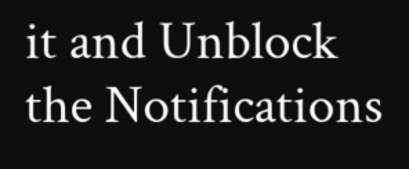it and Unblock the Notifications